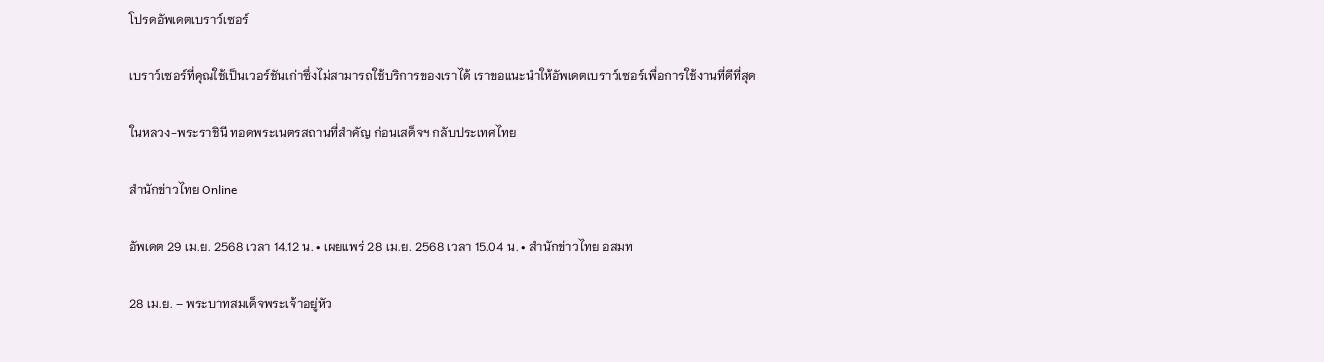โปรดอัพเดตเบราว์เซอร์

เบราว์เซอร์ที่คุณใช้เป็นเวอร์ชันเก่าซึ่งไม่สามารถใช้บริการของเราได้ เราขอแนะนำให้อัพเดตเบราว์เซอร์เพื่อการใช้งานที่ดีที่สุด

ในหลวง-พระราชินี ทอดพระเนตรสถานที่สำคัญ ก่อนเสด็จฯ กลับประเทศไทย

สำนักข่าวไทย Online

อัพเดต 29 เม.ย. 2568 เวลา 14.12 น. • เผยแพร่ 28 เม.ย. 2568 เวลา 15.04 น. • สำนักข่าวไทย อสมท

28 เม.ย. – พระบาทสมเด็จพระเจ้าอยู่หัว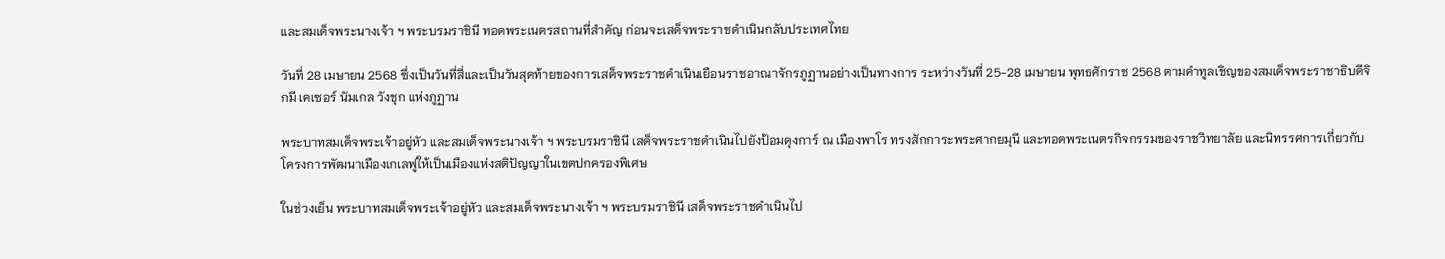และสมเด็จพระนางเจ้า ฯ พระบรมราชินี ทอดพระเนตรสถานที่สำคัญ ก่อนจะเสด็จพระราชดำเนินกลับประเทศไทย

วันที่ 28 เมษายน 2568 ซึ่งเป็นวันที่สี่และเป็นวันสุดท้ายของการเสด็จพระราชดำเนินเยือนราชอาณาจักรภูฏานอย่างเป็นทางการ ระหว่างวันที่ 25-28 เมษายน พุทธศักราช 2568 ตามคำทูลเชิญของสมเด็จพระราชาธิบดีจิกมี เคเซอร์ นัมเกล วังชุก แห่งภูฏาน

พระบาทสมเด็จพระเจ้าอยู่หัว และสมเด็จพระนางเจ้า ฯ พระบรมราชินี เสด็จพระราชดำเนินไปยังป้อมดุงการ์ ณ เมืองพาโร ทรงสักการะพระศากยมุนี และทอดพระเนตรกิจกรรมของราชวิทยาลัย และนิทรรศการเกี่ยวกับโครงการพัฒนาเมืองเกเลฟูให้เป็นเมืองแห่งสติปัญญาในเขตปกครองพิเศษ

ในช่วงเย็น พระบาทสมเด็จพระเจ้าอยู่หัว และสมเด็จพระนางเจ้า ฯ พระบรมราชินี เสด็จพระราชดำเนินไป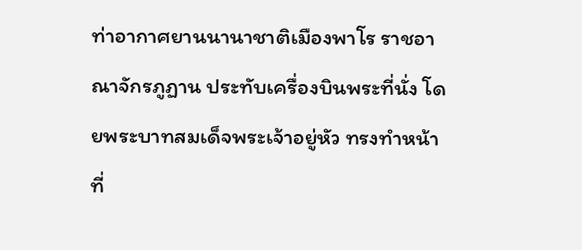ท่าอากาศยานนานาชาติเมืองพาโร ราชอาณาจักรภูฏาน ประทับเครื่องบินพระที่นั่ง โดยพระบาทสมเด็จพระเจ้าอยู่หัว ทรงทำหน้าที่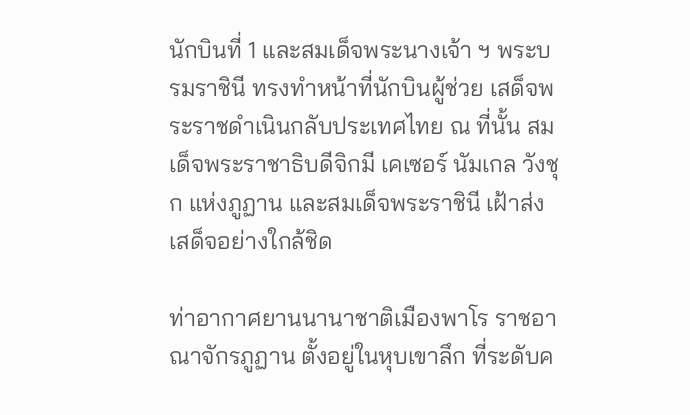นักบินที่ 1 และสมเด็จพระนางเจ้า ฯ พระบรมราชินี ทรงทำหน้าที่นักบินผู้ช่วย เสด็จพระราชดำเนินกลับประเทศไทย ณ ที่นั้น สมเด็จพระราชาธิบดีจิกมี เคเซอร์ นัมเกล วังชุก แห่งภูฏาน และสมเด็จพระราชินี เฝ้าส่งเสด็จอย่างใกล้ชิด

ท่าอากาศยานนานาชาติเมืองพาโร ราชอาณาจักรภูฏาน ตั้งอยู่ในหุบเขาลึก ที่ระดับค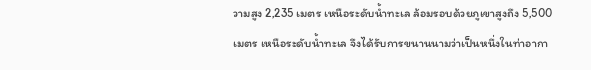วามสูง 2,235 เมตร เหนือระดับน้ำทะเล ล้อมรอบด้วยภูเขาสูงถึง 5,500 เมตร เหนือระดับน้ำทะเล จึงได้รับการขนานนามว่าเป็นหนึ่งในท่าอากา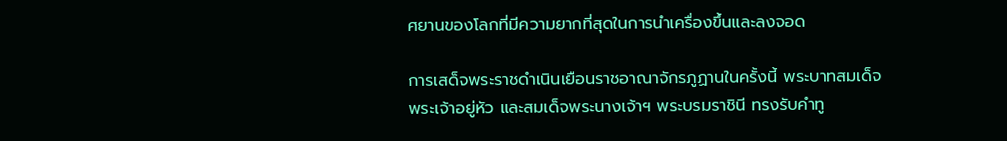ศยานของโลกที่มีความยากที่สุดในการนำเครื่องขึ้นและลงจอด

การเสด็จพระราชดำเนินเยือนราชอาณาจักรภูฏานในครั้งนี้ พระบาทสมเด็จพระเจ้าอยู่หัว และสมเด็จพระนางเจ้าฯ พระบรมราชินี ทรงรับคำทู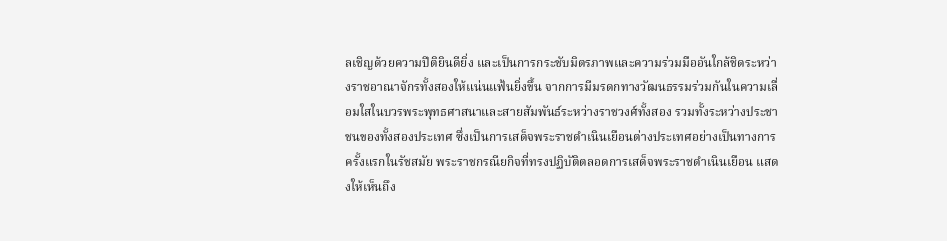ลเชิญด้วยความปีติยินดียิ่ง และเป็นการกระชับมิตรภาพและความร่วมมืออันใกล้ชิดระหว่างราชอาณาจักรทั้งสองให้แน่นแฟ้นยิ่งขึ้น จากการมีมรดกทางวัฒนธรรมร่วมกันในความเลื่อมใสในบวรพระพุทธศาสนาและสายสัมพันธ์ระหว่างราชวงศ์ทั้งสอง รวมทั้งระหว่างประชาชนของทั้งสองประเทศ ซึ่งเป็นการเสด็จพระราชดำเนินเยือนต่างประเทศอย่างเป็นทางการครั้งแรกในรัชสมัย พระราชกรณียกิจที่ทรงปฏิบัติตลอดการเสด็จพระราชดำเนินเยือน แสดงให้เห็นถึง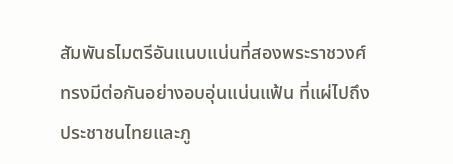สัมพันธไมตรีอันแนบแน่นที่สองพระราชวงศ์ทรงมีต่อกันอย่างอบอุ่นแน่นแฟ้น ที่แผ่ไปถึงประชาชนไทยและภู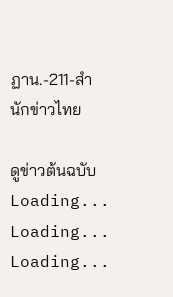ฏาน.-211-สำนักข่าวไทย

ดูข่าวต้นฉบับ
Loading...
Loading...
Loading...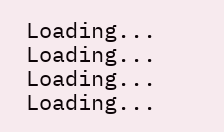Loading...
Loading...
Loading...
Loading...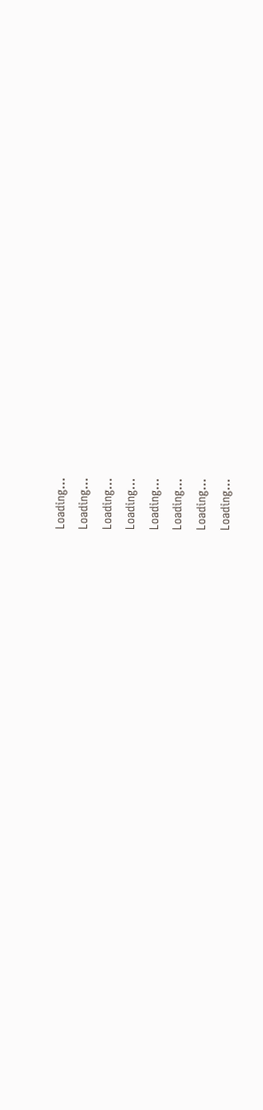Loading...
Loading...
Loading...
Loading...
Loading...
Loading...
Loading...
Loading...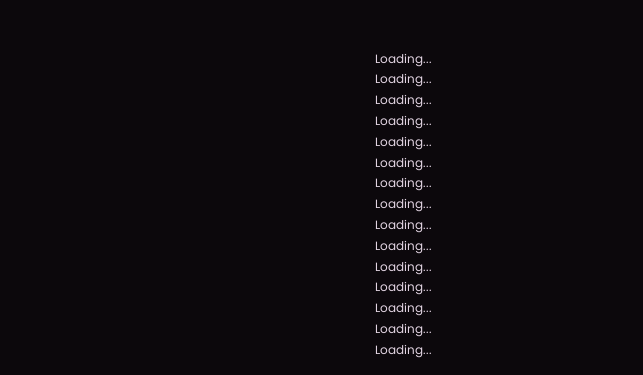Loading...
Loading...
Loading...
Loading...
Loading...
Loading...
Loading...
Loading...
Loading...
Loading...
Loading...
Loading...
Loading...
Loading...
Loading...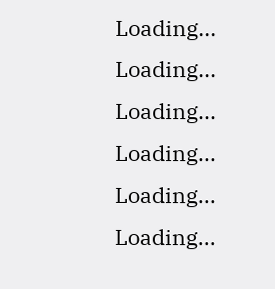Loading...
Loading...
Loading...
Loading...
Loading...
Loading...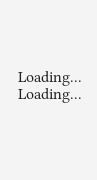Loading...
Loading...